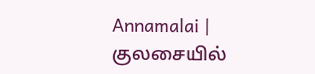Annamalai | குலசையில்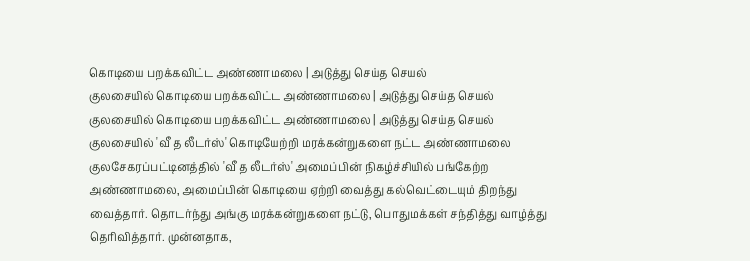கொடியை பறக்கவிட்ட அண்ணாமலை | அடுத்து செய்த செயல்
குலசையில் கொடியை பறக்கவிட்ட அண்ணாமலை | அடுத்து செய்த செயல்
குலசையில் கொடியை பறக்கவிட்ட அண்ணாமலை | அடுத்து செய்த செயல்
குலசையில் 'வீ த லீடர்ஸ்' கொடியேற்றி மரக்கன்றுகளை நட்ட அண்ணாமலை குலசேகரப்பட்டினத்தில் 'வீ த லீடர்ஸ்' அமைப்பின் நிகழ்ச்சியில் பங்கேற்ற அண்ணாமலை, அமைப்பின் கொடியை ஏற்றி வைத்து கல்வெட்டையும் திறந்து வைத்தார். தொடர்ந்து அங்கு மரக்கன்றுகளை நட்டு, பொதுமக்கள் சந்தித்து வாழ்த்து தெரிவித்தார். முன்னதாக,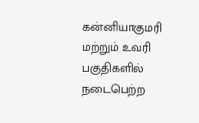கன்னியாகுமரி மற்றும் உவரி பகுதிகளில் நடைபெற்ற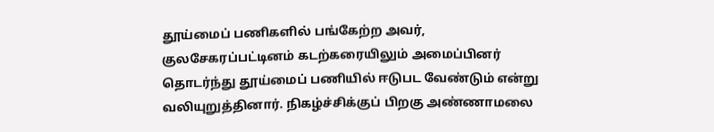தூய்மைப் பணிகளில் பங்கேற்ற அவர், குலசேகரப்பட்டினம் கடற்கரையிலும் அமைப்பினர் தொடர்ந்து தூய்மைப் பணியில் ஈடுபட வேண்டும் என்று வலியுறுத்தினார். நிகழ்ச்சிக்குப் பிறகு அண்ணாமலை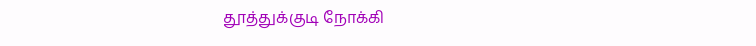தூத்துக்குடி நோக்கி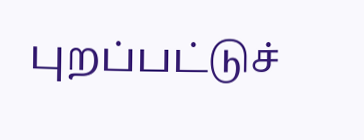புறப்பட்டுச்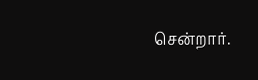சென்றார்.